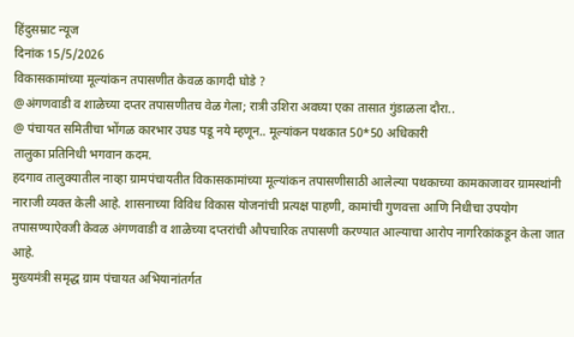हिंदुसम्राट न्यूज
दिनांक 15/5/2026
विकासकामांच्या मूल्यांकन तपासणीत केवळ कागदी घोडे ?
@अंगणवाडी व शाळेच्या दप्तर तपासणीतच वेळ गेला; रात्री उशिरा अवघ्या एका तासात गुंडाळला दौरा..
@ पंचायत समितीचा भोंगळ कारभार उघड पडू नये म्हणून.. मूल्यांकन पथकात 50*50 अधिकारी
तालुका प्रतिनिधी भगवान कदम.
हदगाव तालुक्यातील नाव्हा ग्रामपंचायतीत विकासकामांच्या मूल्यांकन तपासणीसाठी आलेल्या पथकाच्या कामकाजावर ग्रामस्थांनी नाराजी व्यक्त केली आहे. शासनाच्या विविध विकास योजनांची प्रत्यक्ष पाहणी, कामांची गुणवत्ता आणि निधीचा उपयोग तपासण्याऐवजी केवळ अंगणवाडी व शाळेच्या दप्तरांची औपचारिक तपासणी करण्यात आल्याचा आरोप नागरिकांकडून केला जात आहे.
मुख्यमंत्री समृद्ध ग्राम पंचायत अभियानांतर्गत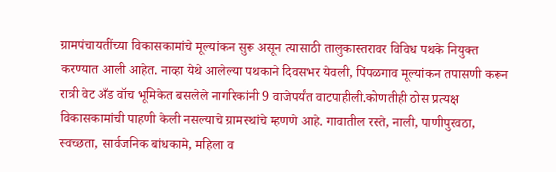ग्रामपंचायतींच्या विकासकामांचे मूल्यांकन सुरू असून त्यासाठी तालुकास्तरावर विविध पथके नियुक्त करण्यात आली आहेत. नाव्हा येथे आलेल्या पथकाने दिवसभर येवली, पिंपळगाव मूल्यांकन तपासणी करून रात्री वेट अँड वॉच भूमिकेत बसलेले नागरिकांनी 9 वाजेपर्यंत वाटपाहीली.कोणतीही ठोस प्रत्यक्ष विकासकामांची पाहणी केली नसल्याचे ग्रामस्थांचे म्हणणे आहे. गावातील रस्ते, नाली, पाणीपुरवठा, स्वच्छता, सार्वजनिक बांधकामे, महिला व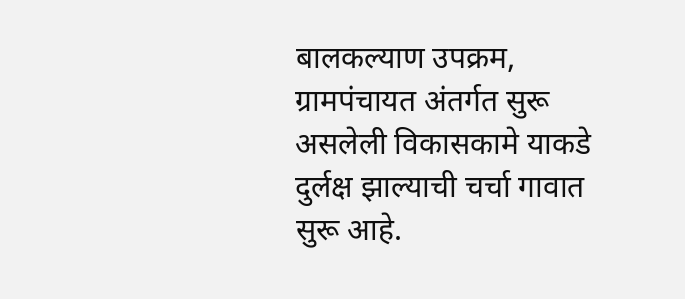बालकल्याण उपक्रम, ग्रामपंचायत अंतर्गत सुरू असलेली विकासकामे याकडे दुर्लक्ष झाल्याची चर्चा गावात सुरू आहे.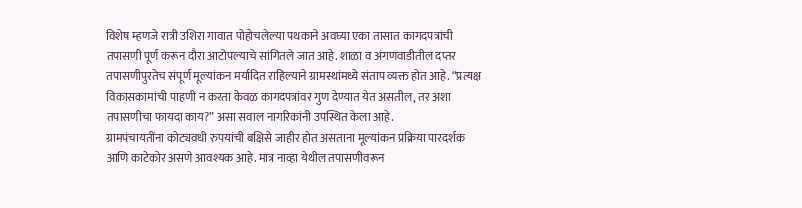विशेष म्हणजे रात्री उशिरा गावात पोहोचलेल्या पथकाने अवघ्या एका तासात कागदपत्रांची तपासणी पूर्ण करून दौरा आटोपल्याचे सांगितले जात आहे. शाळा व अंगणवाडीतील दप्तर तपासणीपुरतेच संपूर्ण मूल्यांकन मर्यादित राहिल्याने ग्रामस्थांमध्ये संताप व्यक्त होत आहे. “प्रत्यक्ष विकासकामांची पाहणी न करता केवळ कागदपत्रांवर गुण देण्यात येत असतील, तर अशा तपासणीचा फायदा काय?” असा सवाल नागरिकांनी उपस्थित केला आहे.
ग्रामपंचायतींना कोट्यवधी रुपयांची बक्षिसे जाहीर होत असताना मूल्यांकन प्रक्रिया पारदर्शक आणि काटेकोर असणे आवश्यक आहे. मात्र नाव्हा येथील तपासणीवरून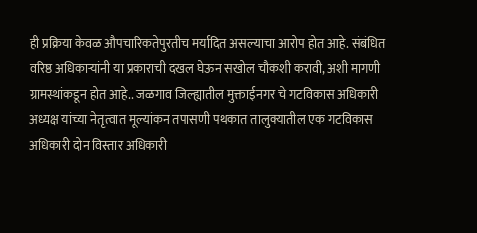ही प्रक्रिया केवळ औपचारिकतेपुरतीच मर्यादित असल्याचा आरोप होत आहे. संबंधित वरिष्ठ अधिकाऱ्यांनी या प्रकाराची दखल घेऊन सखोल चौकशी करावी, अशी मागणी ग्रामस्थांकडून होत आहे.. जळगाव जिल्ह्यातील मुक्ताईनगर चे गटविकास अधिकारी अध्यक्ष यांच्या नेतृत्वात मूल्यांकन तपासणी पथकात तालुक्यातील एक गटविकास अधिकारी दोन विस्तार अधिकारी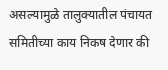असल्यामुळे तालुक्यातील पंचायत समितीच्या काय निकष देणार की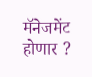मॅनेजमेंट होणार ?